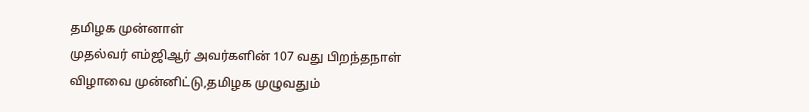தமிழக முன்னாள்
முதல்வர் எம்ஜிஆர் அவர்களின் 107 வது பிறந்தநாள்
விழாவை முன்னிட்டு,தமிழக முழுவதும்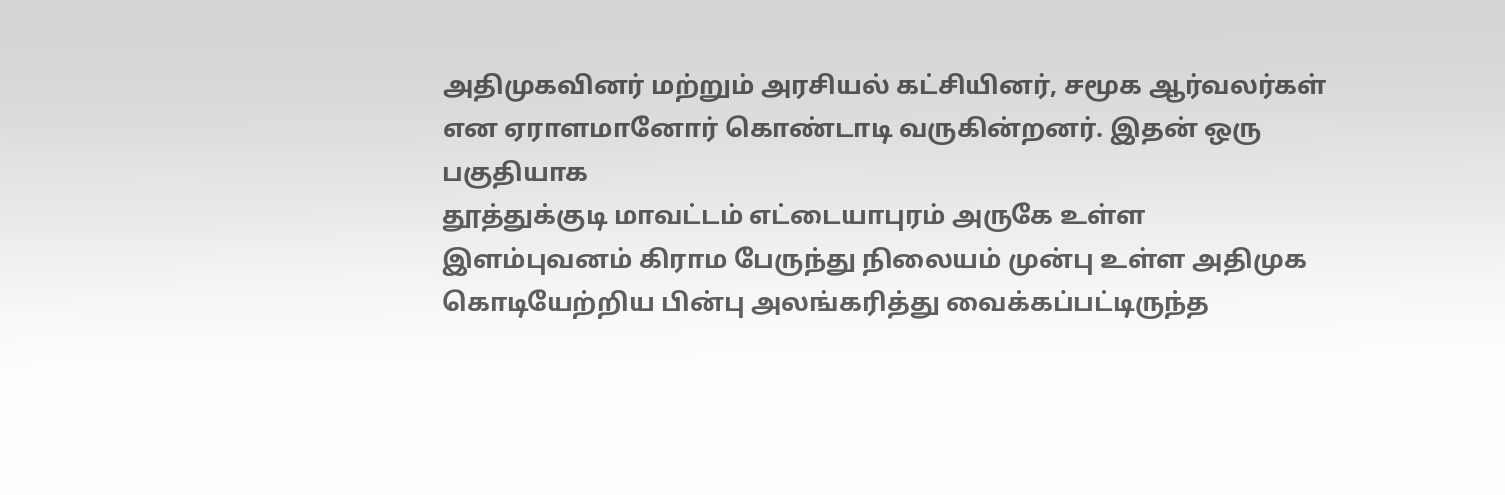அதிமுகவினர் மற்றும் அரசியல் கட்சியினர், சமூக ஆர்வலர்கள் என ஏராளமானோர் கொண்டாடி வருகின்றனர். இதன் ஒரு பகுதியாக
தூத்துக்குடி மாவட்டம் எட்டையாபுரம் அருகே உள்ள இளம்புவனம் கிராம பேருந்து நிலையம் முன்பு உள்ள அதிமுக
கொடியேற்றிய பின்பு அலங்கரித்து வைக்கப்பட்டிருந்த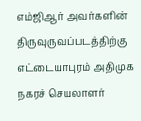எம்ஜிஆர் அவர்களின் திருவுருவப்படத்திற்கு எட்டையாபுரம் அதிமுக
நகரச் செயலாளர்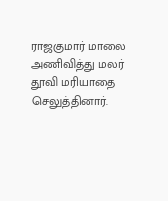ராஜகுமார் மாலை அணிவித்து மலர் தூவி மரியாதை செலுத்தினார்.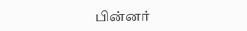பின்னர்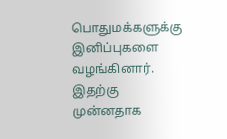பொதுமக்களுக்கு இனிப்புகளை வழங்கினார். இதற்கு முன்னதாக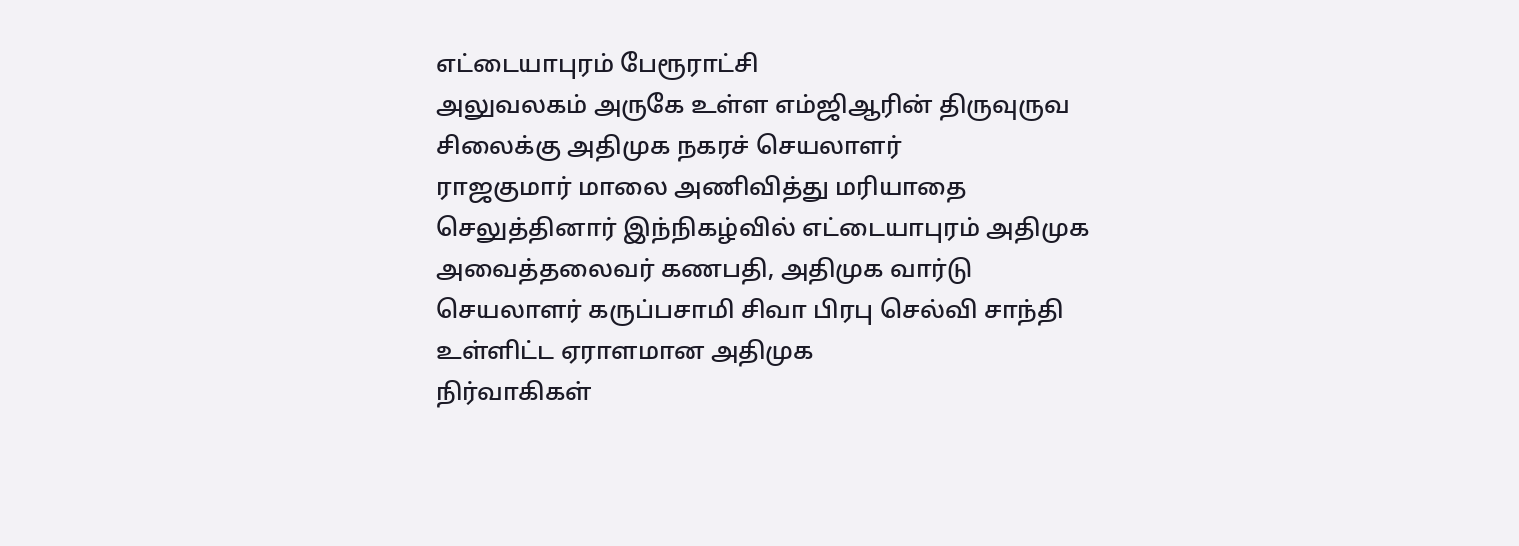எட்டையாபுரம் பேரூராட்சி
அலுவலகம் அருகே உள்ள எம்ஜிஆரின் திருவுருவ சிலைக்கு அதிமுக நகரச் செயலாளர்
ராஜகுமார் மாலை அணிவித்து மரியாதை செலுத்தினார் இந்நிகழ்வில் எட்டையாபுரம் அதிமுக
அவைத்தலைவர் கணபதி, அதிமுக வார்டு
செயலாளர் கருப்பசாமி சிவா பிரபு செல்வி சாந்தி உள்ளிட்ட ஏராளமான அதிமுக
நிர்வாகிகள்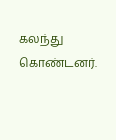கலந்து கொண்டனர்.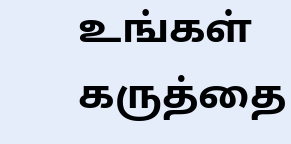உங்கள் கருத்தை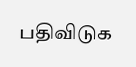பதிவிடுக